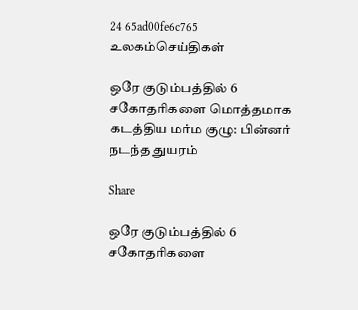24 65ad00fe6c765
உலகம்செய்திகள்

ஒரே குடும்பத்தில் 6 சகோதரிகளை மொத்தமாக கடத்திய மர்ம குழு: பின்னர் நடந்த துயரம்

Share

ஒரே குடும்பத்தில் 6 சகோதரிகளை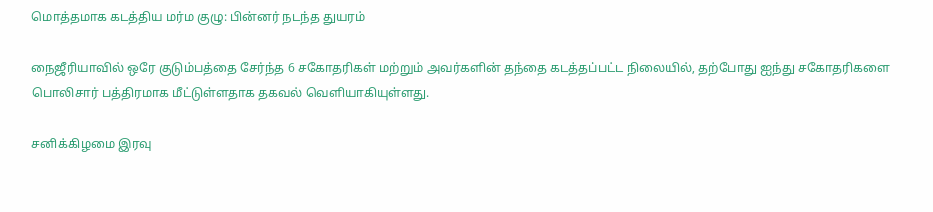மொத்தமாக கடத்திய மர்ம குழு: பின்னர் நடந்த துயரம்

நைஜீரியாவில் ஒரே குடும்பத்தை சேர்ந்த 6 சகோதரிகள் மற்றும் அவர்களின் தந்தை கடத்தப்பட்ட நிலையில், தற்போது ஐந்து சகோதரிகளை பொலிசார் பத்திரமாக மீட்டுள்ளதாக தகவல் வெளியாகியுள்ளது.

சனிக்கிழமை இரவு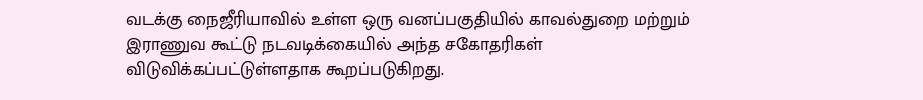வடக்கு நைஜீரியாவில் உள்ள ஒரு வனப்பகுதியில் காவல்துறை மற்றும் இராணுவ கூட்டு நடவடிக்கையில் அந்த சகோதரிகள் விடுவிக்கப்பட்டுள்ளதாக கூறப்படுகிறது.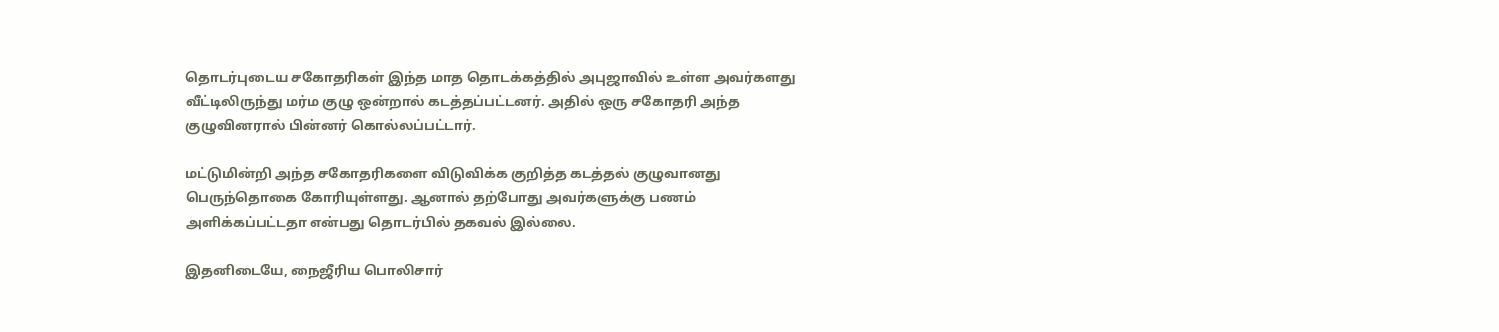தொடர்புடைய சகோதரிகள் இந்த மாத தொடக்கத்தில் அபுஜாவில் உள்ள அவர்களது வீட்டிலிருந்து மர்ம குழு ஒன்றால் கடத்தப்பட்டனர். அதில் ஒரு சகோதரி அந்த குழுவினரால் பின்னர் கொல்லப்பட்டார்.

மட்டுமின்றி அந்த சகோதரிகளை விடுவிக்க குறித்த கடத்தல் குழுவானது பெருந்தொகை கோரியுள்ளது. ஆனால் தற்போது அவர்களுக்கு பணம் அளிக்கப்பட்டதா என்பது தொடர்பில் தகவல் இல்லை.

இதனிடையே, நைஜீரிய பொலிசார்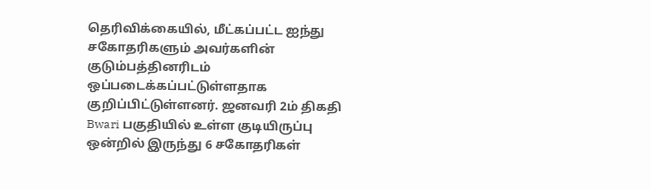தெரிவிக்கையில், மீட்கப்பட்ட ஐந்து சகோதரிகளும் அவர்களின் குடும்பத்தினரிடம் ஒப்படைக்கப்பட்டுள்ளதாக குறிப்பிட்டுள்ளனர். ஜனவரி 2ம் திகதி Bwari பகுதியில் உள்ள குடியிருப்பு ஒன்றில் இருந்து 6 சகோதரிகள்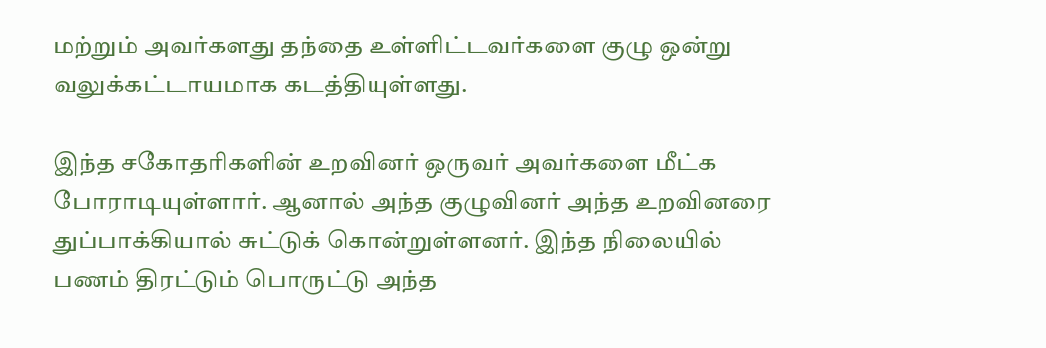மற்றும் அவர்களது தந்தை உள்ளிட்டவர்களை குழு ஒன்று வலுக்கட்டாயமாக கடத்தியுள்ளது.

இந்த சகோதரிகளின் உறவினர் ஒருவர் அவர்களை மீட்க போராடியுள்ளார். ஆனால் அந்த குழுவினர் அந்த உறவினரை துப்பாக்கியால் சுட்டுக் கொன்றுள்ளனர். இந்த நிலையில் பணம் திரட்டும் பொருட்டு அந்த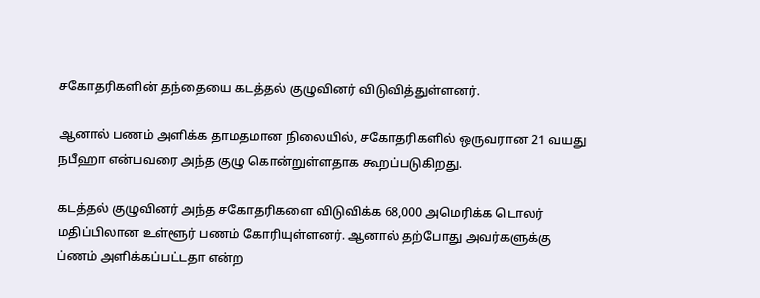சகோதரிகளின் தந்தையை கடத்தல் குழுவினர் விடுவித்துள்ளனர்.

ஆனால் பணம் அளிக்க தாமதமான நிலையில், சகோதரிகளில் ஒருவரான 21 வயது நபீஹா என்பவரை அந்த குழு கொன்றுள்ளதாக கூறப்படுகிறது.

கடத்தல் குழுவினர் அந்த சகோதரிகளை விடுவிக்க 68,000 அமெரிக்க டொலர் மதிப்பிலான உள்ளூர் பணம் கோரியுள்ளனர். ஆனால் தற்போது அவர்களுக்கு ப்ணம் அளிக்கப்பட்டதா என்ற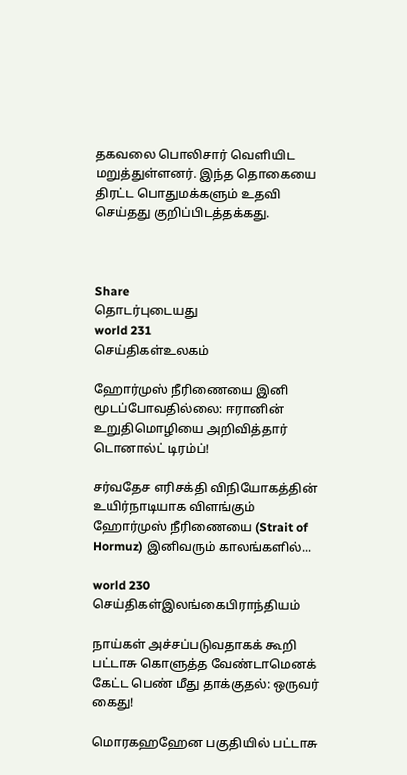தகவலை பொலிசார் வெளியிட மறுத்துள்ளனர். இந்த தொகையை திரட்ட பொதுமக்களும் உதவி செய்தது குறிப்பிடத்தக்கது.



Share
தொடர்புடையது
world 231
செய்திகள்உலகம்

ஹோர்முஸ் நீரிணையை இனி மூடப்போவதில்லை: ஈரானின் உறுதிமொழியை அறிவித்தார் டொனால்ட் டிரம்ப்!

சர்வதேச எரிசக்தி விநியோகத்தின் உயிர்நாடியாக விளங்கும் ஹோர்முஸ் நீரிணையை (Strait of Hormuz) இனிவரும் காலங்களில்...

world 230
செய்திகள்இலங்கைபிராந்தியம்

நாய்கள் அச்சப்படுவதாகக் கூறி பட்டாசு கொளுத்த வேண்டாமெனக் கேட்ட பெண் மீது தாக்குதல்: ஒருவர் கைது!

மொரகஹஹேன பகுதியில் பட்டாசு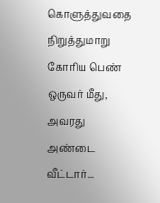கொளுத்துவதை நிறுத்துமாறு கோரிய பெண் ஒருவர் மீது, அவரது அண்டை வீட்டார்...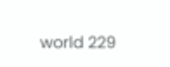world 229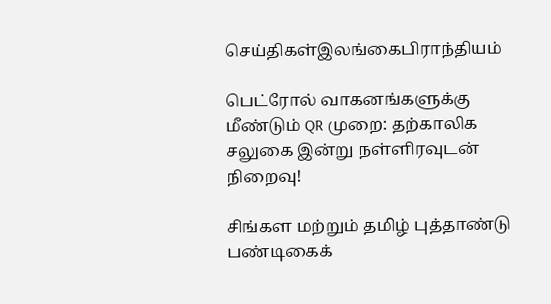செய்திகள்இலங்கைபிராந்தியம்

பெட்ரோல் வாகனங்களுக்கு மீண்டும் QR முறை: தற்காலிக சலுகை இன்று நள்ளிரவுடன் நிறைவு!

சிங்கள மற்றும் தமிழ் புத்தாண்டு பண்டிகைக்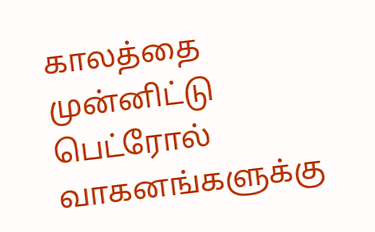காலத்தை முன்னிட்டு பெட்ரோல் வாகனங்களுக்கு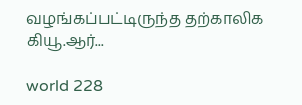வழங்கப்பட்டிருந்த தற்காலிக கியூ.ஆர்...

world 228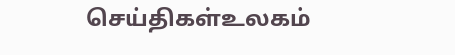செய்திகள்உலகம்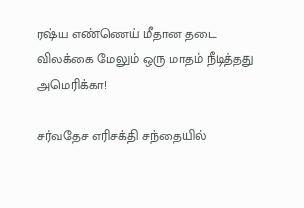ரஷ்ய எண்ணெய் மீதான தடை விலக்கை மேலும் ஒரு மாதம் நீடித்தது அமெரிக்கா!

சர்வதேச எரிசக்தி சந்தையில்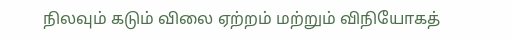நிலவும் கடும் விலை ஏற்றம் மற்றும் விநியோகத்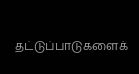தட்டுப்பாடுகளைக்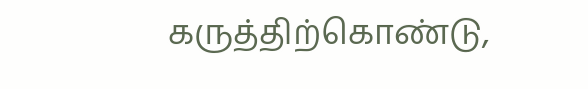கருத்திற்கொண்டு,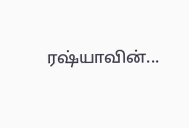ரஷ்யாவின்...